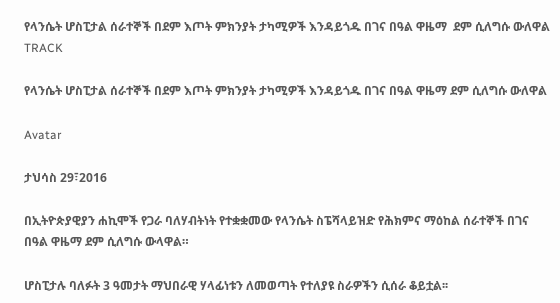የላንሴት ሆስፒታል ሰራተኞች በደም እጦት ምክንያት ታካሚዎች እንዳይጎዱ በገና በዓል ዋዜማ  ደም ሲለግሱ ውለዋል
TRACK

የላንሴት ሆስፒታል ሰራተኞች በደም እጦት ምክንያት ታካሚዎች እንዳይጎዱ በገና በዓል ዋዜማ ደም ሲለግሱ ውለዋል

Avatar

ታህሳስ 29፣2016

በኢትዮጵያዊያን ሐኪሞች የጋራ ባለሃብትነት የተቋቋመው የላንሴት ስፔሻላይዝድ የሕክምና ማዕከል ሰራተኞች በገና በዓል ዋዜማ ደም ሲለግሱ ውላዋል።

ሆስፒታሉ ባለፉት 3 ዓመታት ማህበራዊ ሃላፊነቱን ለመወጣት የተለያዩ ስራዎችን ሲሰራ ቆይቷል፡፡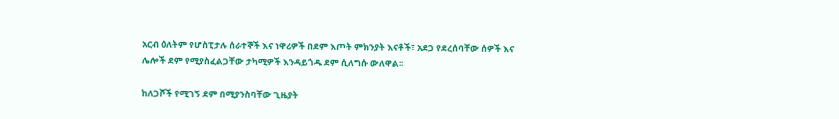አርብ ዕለትም የሆስፒታሉ ሰራተኞች እና ነዋሪዎች በደም እጦት ምክንያት እናቶች፣ አደጋ የደረሰባቸው ሰዎች እና ሌሎች ደም የሚያስፈልጋቸው ታካሚዎች እንዳይጎዱ ደም ሲለግሱ ውለዋል፡፡

ከለጋሾች የሚገኝ ደም በሚያንስባቸው ጊዜያት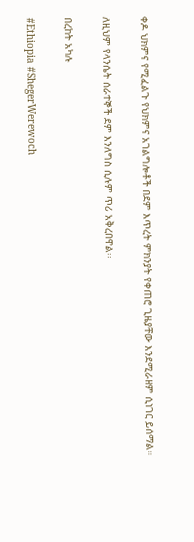ቀዶ ህክምና የሚፈልጉ የህክምና አገልግሎቶች በደም እጥረት ምክንያት የቀጠሮ ጊዜያቸው እንደሚራዘም ሲነገር ይሰማል።

ለዚህም የላንሴት ሰራተኞች ደም እንለግስ ሲሉም ጥሪ አቅረበዋል፡፡

በረከት አካሉ

#Ethiopia #ShegerWerewoch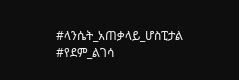#ላንሴት_አጠቃላይ_ሆስፒታል #የደም_ልገሳ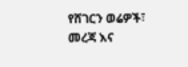የሸገርን ወሬዎች፣ መረጃ እና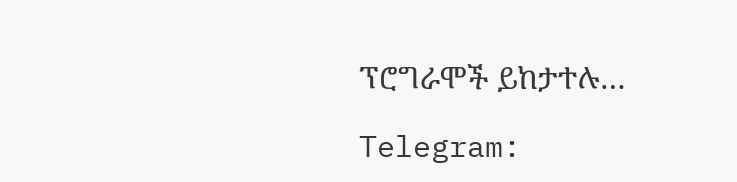ፕሮግራሞች ይከታተሉ…

Telegram: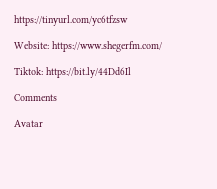https://tinyurl.com/yc6tfzsw

Website: https://www.shegerfm.com/

Tiktok: https://bit.ly/44Dd6Il

Comments

Avatar